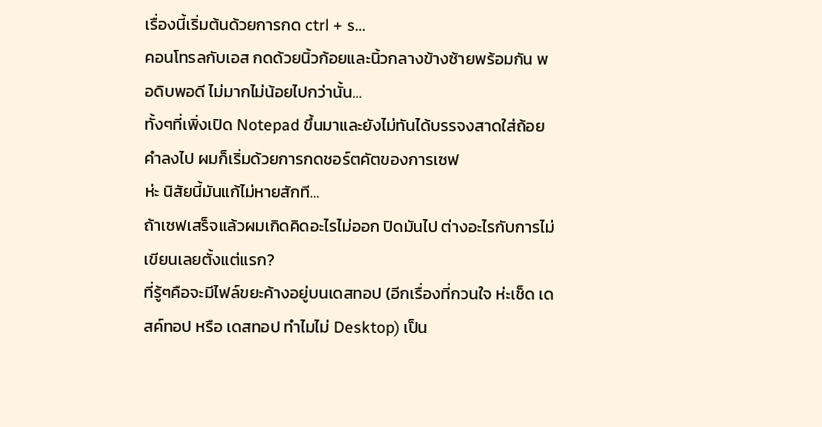เรื่องนี้เริ่มต้นด้วยการกด ctrl + s…
คอนโทรลกับเอส กดด้วยนิ้วก้อยและนิ้วกลางข้างซ้ายพร้อมกัน พอดิบพอดี ไม่มากไม่น้อยไปกว่านั้น…
ทั้งๆที่เพิ่งเปิด Notepad ขึ้นมาและยังไม่ทันได้บรรจงสาดใส่ถ้อยคำลงไป ผมก็เริ่มด้วยการกดชอร์ตคัตของการเซฟ
ห่ะ นิสัยนี้มันแก้ไม่หายสักที…
ถ้าเซฟเสร็จแล้วผมเกิดคิดอะไรไม่ออก ปิดมันไป ต่างอะไรกับการไม่เขียนเลยตั้งแต่แรก?
ที่รู้ๆคือจะมีไฟล์ขยะค้างอยู่บนเดสทอป (อีกเรื่องที่กวนใจ ห่ะเช็ด เดสค์ทอป หรือ เดสทอป ทำไมไม่ Desktop) เป็น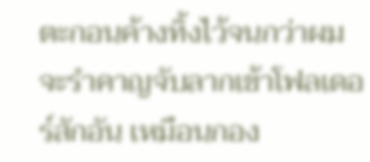ตะกอนค้างทิ้งไว้จนกว่าผมจะรำคาญจับลากเข้าโฟลเดอร์สักอัน เหมือนกอง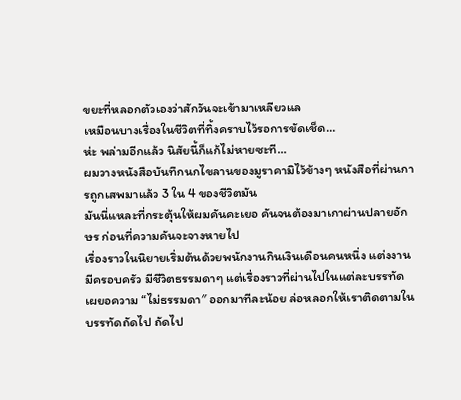ขยะที่หลอกตัวเองว่าสักวันจะเข้ามาเหลียวแล
เหมือนบางเรื่องในชีวิตที่ทิ้งคราบไว้รอการขัดเช็ด…
ห่ะ พล่ามอีกแล้ว นิสัยนี้ก็แก้ไม่หายซะที…
ผมวางหนังสือบันทึกนกไขลานของมูราคามิไว้ข้างๆ หนังสือที่ผ่านการถูกเสพมาแล้ว 3 ใน 4 ของชีวิตมัน
มันนี่แหละที่กระตุ้นให้ผมคันคะเยอ คันจนต้องมาเกาผ่านปลายอักษร ก่อนที่ความคันจะจางหายไป
เรื่องราวในนิยายเริ่มต้นด้วยพนักงานกินเงินเดือนคนหนึ่ง แต่งงานมีครอบครัว มีชีวิตธรรมดาๆ แต่เรื่องราวที่ผ่านไปในแต่ละบรรทัดเผยอความ “ไม่ธรรมดา″ ออกมาทีละน้อย ล่อหลอกให้เราติดตามในบรรทัดถัดไป ถัดไป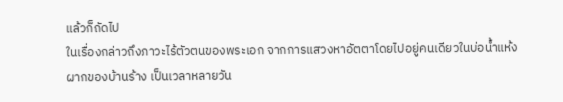แล้วก็ถัดไป
ในเรื่องกล่าวถึงภาวะไร้ตัวตนของพระเอก จากการแสวงหาอัตตาโดยไปอยู่คนเดียวในบ่อน้ำแห้งผากของบ้านร้าง เป็นเวลาหลายวัน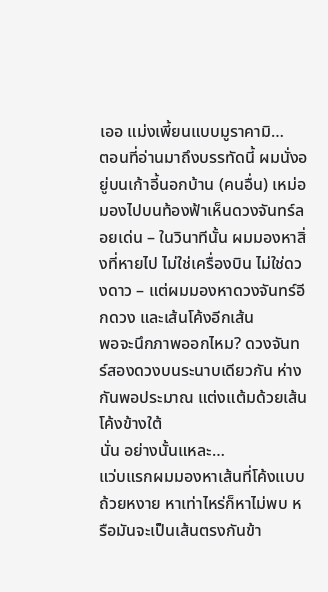เออ แม่งเพี้ยนแบบมูราคามิ…
ตอนที่อ่านมาถึงบรรทัดนี้ ผมนั่งอยู่บนเก้าอี้นอกบ้าน (คนอื่น) เหม่อมองไปบนท้องฟ้าเห็นดวงจันทร์ลอยเด่น – ในวินาทีนั้น ผมมองหาสิ่งที่หายไป ไม่ใช่เครื่องบิน ไม่ใช่ดวงดาว – แต่ผมมองหาดวงจันทร์อีกดวง และเส้นโค้งอีกเส้น
พอจะนึกภาพออกไหม? ดวงจันทร์สองดวงบนระนาบเดียวกัน ห่างกันพอประมาณ แต่งแต้มด้วยเส้นโค้งข้างใต้
นั่น อย่างนั้นแหละ…
แว่บแรกผมมองหาเส้นที่โค้งแบบถ้วยหงาย หาเท่าไหร่ก็หาไม่พบ หรือมันจะเป็นเส้นตรงกันข้า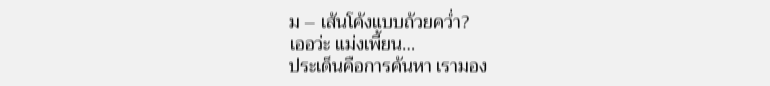ม – เส้นโค้งแบบถ้วยคว่ำ?
เออว่ะ แม่งเพี้ยน…
ประเด็นคือการค้นหา เรามอง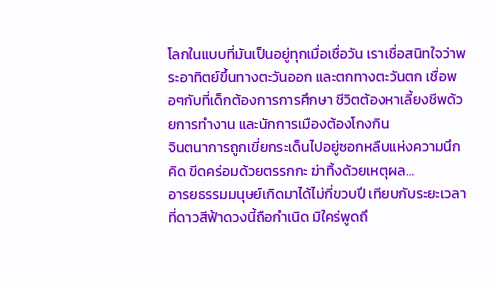โลกในแบบที่มันเป็นอยู่ทุกเมื่อเชื่อวัน เราเชื่อสนิทใจว่าพระอาทิตย์ขึ้นทางตะวันออก และตกทางตะวันตก เชื่อพอๆกับที่เด็กต้องการการศึกษา ชีวิตต้องหาเลี้ยงชีพด้วยการทำงาน และนักการเมืองต้องโกงกิน
จินตนาการถูกเขี่ยกระเด็นไปอยู่ซอกหลืบแห่งความนึกคิด ขีดคร่อมด้วยตรรกกะ ฆ่าทิ้งด้วยเหตุผล…
อารยธรรมมนุษย์เกิดมาได้ไม่กี่ขวบปี เทียบกับระยะเวลาที่ดาวสีฟ้าดวงนี้ถือกำเนิด มิใคร่พูดถึ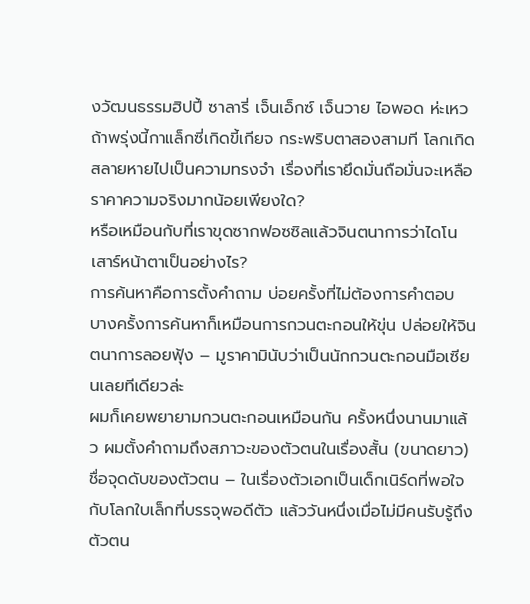งวัฒนธรรมฮิปปี้ ซาลารี่ เจ็นเอ็กซ์ เจ็นวาย ไอพอด ห่ะเหว ถ้าพรุ่งนี้กาแล็กซี่เกิดขี้เกียจ กระพริบตาสองสามที โลกเกิดสลายหายไปเป็นความทรงจำ เรื่องที่เรายึดมั่นถือมั่นจะเหลือราคาความจริงมากน้อยเพียงใด?
หรือเหมือนกับที่เราขุดซากฟอซซิลแล้วจินตนาการว่าไดโนเสาร์หน้าตาเป็นอย่างไร?
การค้นหาคือการตั้งคำถาม บ่อยครั้งที่ไม่ต้องการคำตอบ บางครั้งการค้นหาก็เหมือนการกวนตะกอนให้ขุ่น ปล่อยให้จินตนาการลอยฟุ้ง – มูราคามินับว่าเป็นนักกวนตะกอนมือเซียนเลยทีเดียวล่ะ
ผมก็เคยพยายามกวนตะกอนเหมือนกัน ครั้งหนึ่งนานมาแล้ว ผมตั้งคำถามถึงสภาวะของตัวตนในเรื่องสั้น (ขนาดยาว) ชื่อจุดดับของตัวตน – ในเรื่องตัวเอกเป็นเด็กเนิร์ดที่พอใจกับโลกใบเล็กที่บรรจุพอดีตัว แล้ววันหนึ่งเมื่อไม่มีคนรับรู้ถึงตัวตน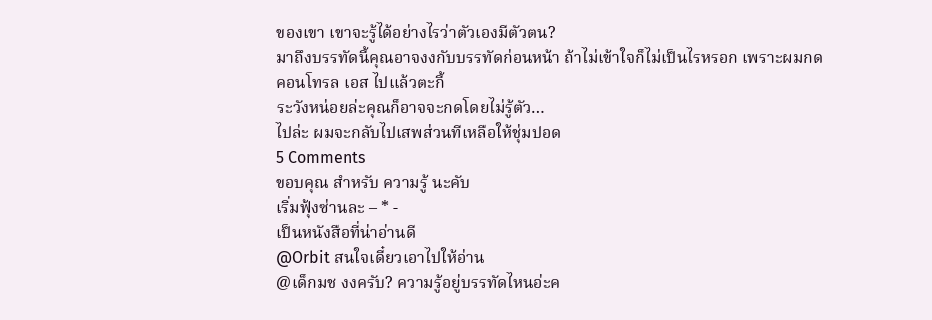ของเขา เขาจะรู้ได้อย่างไรว่าตัวเองมีตัวตน?
มาถึงบรรทัดนี้คุณอาจงงกับบรรทัดก่อนหน้า ถ้าไม่เข้าใจก็ไม่เป็นไรหรอก เพราะผมกดคอนโทรล เอส ไปแล้วตะกี้
ระวังหน่อยล่ะคุณก็อาจจะกดโดยไม่รู้ตัว…
ไปล่ะ ผมจะกลับไปเสพส่วนทีเหลือให้ชุ่มปอด
5 Comments
ขอบคุณ สำหรับ ความรู้ นะคับ
เริ่มฟุ้งซ่านละ – * -
เป็นหนังสือที่น่าอ่านดี
@Orbit สนใจเดี๋ยวเอาไปให้อ่าน
@เด็กมช งงครับ? ความรู้อยู่บรรทัดไหนอ่ะค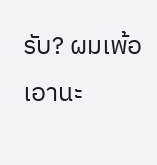รับ? ผมเพ้อเอานะ